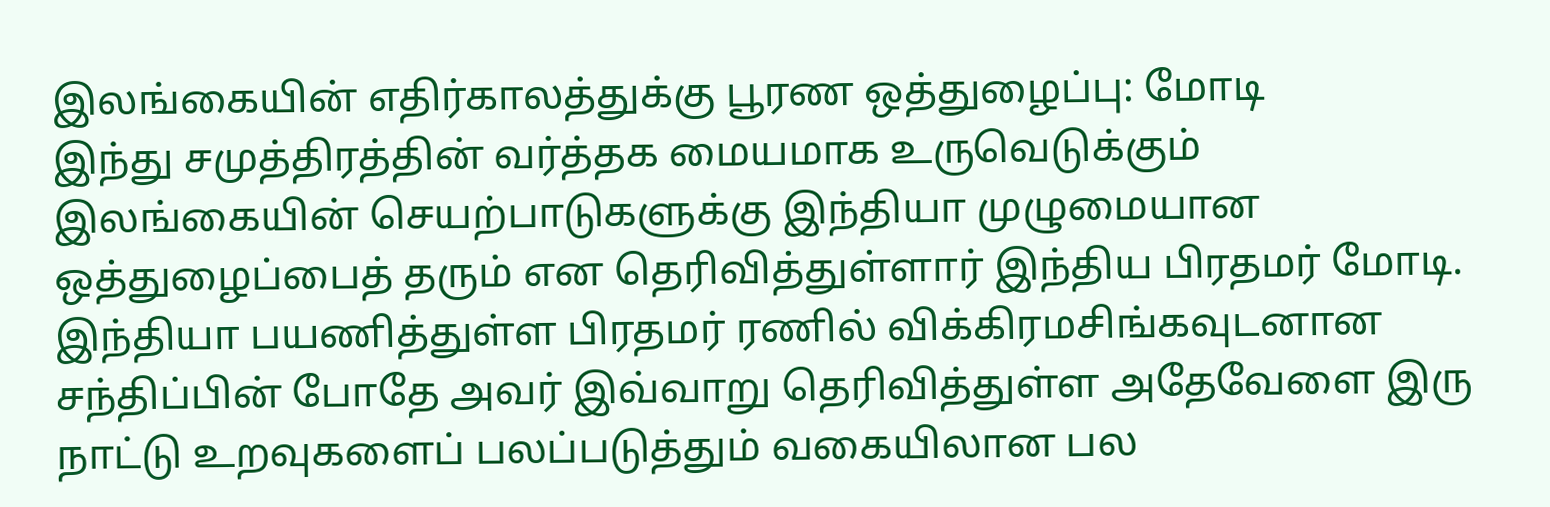இலங்கையின் எதிர்காலத்துக்கு பூரண ஒத்துழைப்பு: மோடி
இந்து சமுத்திரத்தின் வர்த்தக மையமாக உருவெடுக்கும் இலங்கையின் செயற்பாடுகளுக்கு இந்தியா முழுமையான ஒத்துழைப்பைத் தரும் என தெரிவித்துள்ளார் இந்திய பிரதமர் மோடி.
இந்தியா பயணித்துள்ள பிரதமர் ரணில் விக்கிரமசிங்கவுடனான சந்திப்பின் போதே அவர் இவ்வாறு தெரிவித்துள்ள அதேவேளை இரு நாட்டு உறவுகளைப் பலப்படுத்தும் வகையிலான பல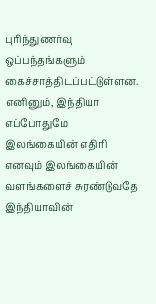புரிந்துணர்வு ஒப்பந்தங்களும் கைச்சாத்திடப்பட்டுள்ளன.
எனினும், இந்தியா எப்போதுமே இலங்கையின் எதிரி எனவும் இலங்கையின் வளங்களைச் சுரண்டுவதே இந்தியாவின்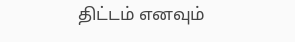திட்டம் எனவும்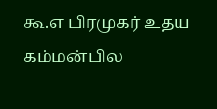கூ.எ பிரமுகர் உதய கம்மன்பில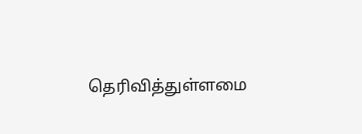தெரிவித்துள்ளமை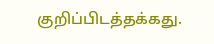குறிப்பிடத்தக்கது.